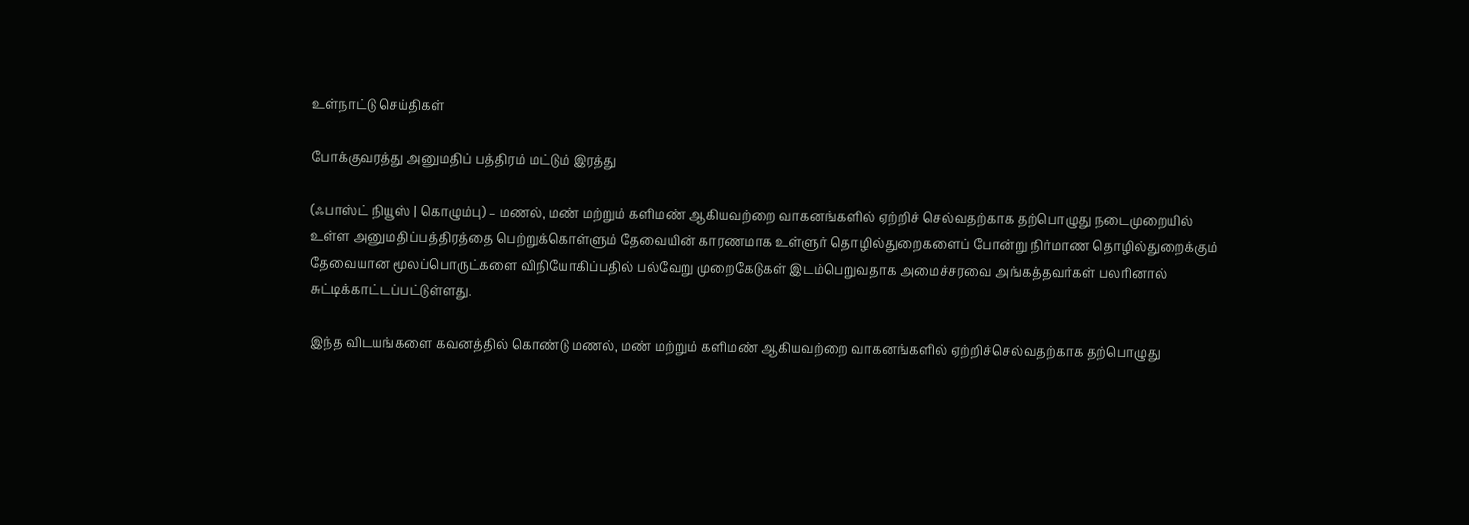உள்நாட்டு செய்திகள்

போக்குவரத்து அனுமதிப் பத்திரம் மட்டும் இரத்து

(ஃபாஸ்ட் நியூஸ் | கொழும்பு) – மணல், மண் மற்றும் களிமண் ஆகியவற்றை வாகனங்களில் ஏற்றிச் செல்வதற்காக தற்பொழுது நடைமுறையில் உள்ள அனுமதிப்பத்திரத்தை பெற்றுக்கொள்ளும் தேவையின் காரணமாக உள்ளுர் தொழில்துறைகளைப் போன்று நிர்மாண தொழில்துறைக்கும் தேவையான மூலப்பொருட்களை விநியோகிப்பதில் பல்வேறு முறைகேடுகள் இடம்பெறுவதாக அமைச்சரவை அங்கத்தவர்கள் பலரினால் சுட்டிக்காட்டப்பட்டுள்ளது.

இந்த விடயங்களை கவனத்தில் கொண்டு மணல், மண் மற்றும் களிமண் ஆகியவற்றை வாகனங்களில் ஏற்றிச்செல்வதற்காக தற்பொழுது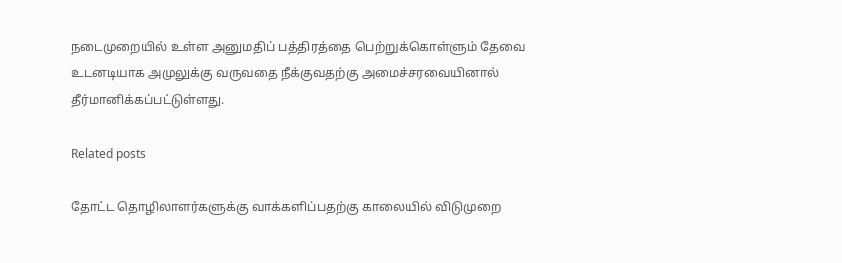நடைமுறையில் உள்ள அனுமதிப் பத்திரத்தை பெற்றுக்கொள்ளும் தேவை உடனடியாக அமுலுக்கு வருவதை நீக்குவதற்கு அமைச்சரவையினால் தீர்மானிக்கப்பட்டுள்ளது.

Related posts

தோட்ட தொழிலாளர்களுக்கு வாக்களிப்பதற்கு காலையில் விடுமுறை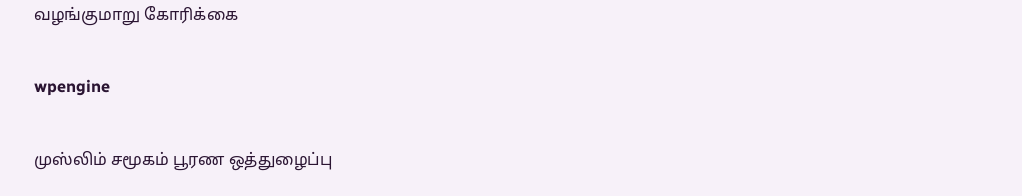வழங்குமாறு கோரிக்கை

wpengine

முஸ்லிம் சமூகம் பூரண ஒத்துழைப்பு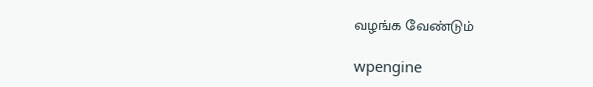வழங்க வேண்டும்

wpengine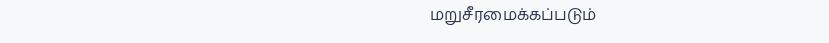மறுசீரமைக்கப்படும்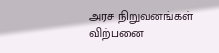அரச நிறுவனங்கள் விற்பனை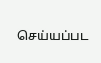செய்யப்பட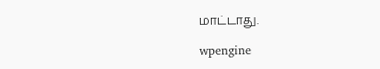மாட்டாது.

wpengine